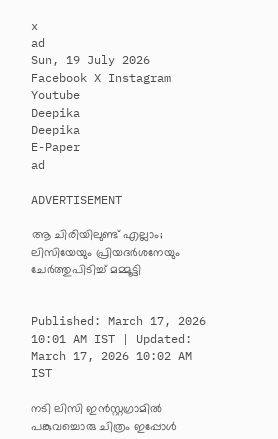x
ad
Sun, 19 July 2026
Facebook X Instagram Youtube
Deepika
Deepika
E-Paper
ad

ADVERTISEMENT

ആ ചിരിയിലുണ്ട് എല്ലാം; ലിസിയേയും പ്രിയദർശനേയും ചേർത്തുപിടിച്ച് മമ്മൂട്ടി


Published: March 17, 2026 10:01 AM IST | Updated: March 17, 2026 10:02 AM IST

നടി ലിസി ഇൻസ്റ്റഗ്രാമിൽ പങ്കുവച്ചൊരു ചിത്രം ഇപ്പോൾ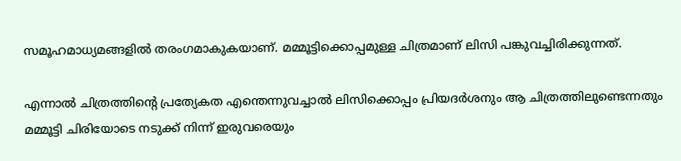സമൂഹമാധ്യമങ്ങളിൽ തരംഗമാകുകയാണ്. മമ്മൂട്ടിക്കൊപ്പമുള്ള ചിത്രമാണ് ലിസി പങ്കുവച്ചിരിക്കുന്നത്.

എന്നാൽ ചിത്രത്തിന്‍റെ പ്രത്യേകത എന്തെന്നുവച്ചാൽ ലിസിക്കൊപ്പം പ്രിയദർശനും ആ ചിത്രത്തിലുണ്ടെന്നതും മമ്മൂട്ടി ചിരിയോടെ നടുക്ക് നിന്ന് ഇരുവരെയും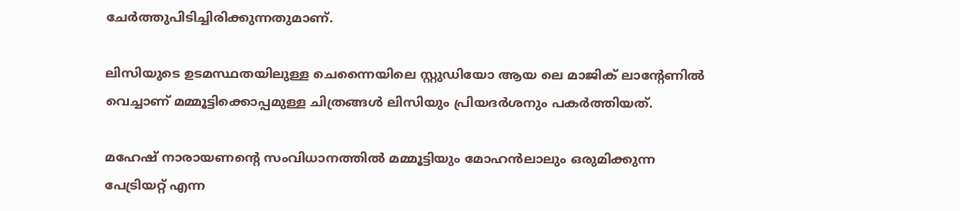ചേർത്തുപിടിച്ചിരിക്കുന്നതുമാണ്.

ലിസിയുടെ ഉടമസ്ഥതയിലുള്ള ചെന്നൈയിലെ സ്റ്റുഡിയോ ആയ ലെ മാജിക് ലാന്‍റേണിൽ വെച്ചാണ് മമ്മൂട്ടിക്കൊപ്പമുള്ള ചിത്രങ്ങൾ ലിസിയും പ്രിയദർശനും പകർത്തിയത്.

മഹേഷ് നാരായണന്‍റെ സംവിധാനത്തിൽ മമ്മൂട്ടിയും മോഹൻലാലും ഒരുമിക്കുന്ന പേട്രിയറ്റ് എന്ന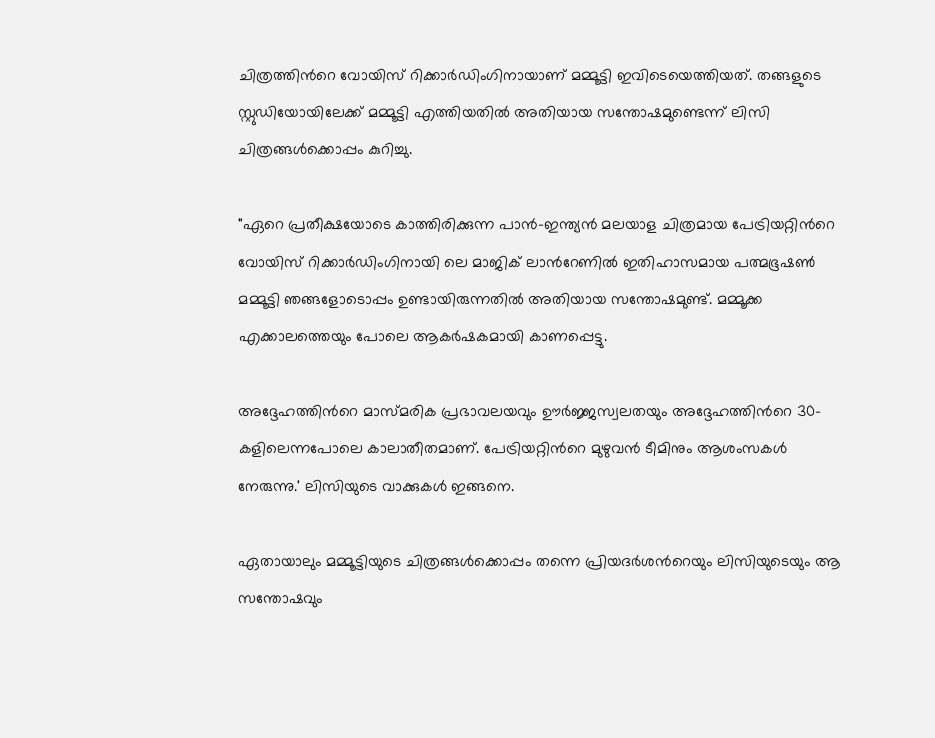ചിത്രത്തിന്‍റെ വോയിസ് റിക്കാർഡിംഗിനായാണ് മമ്മൂട്ടി ഇവിടെയെത്തിയത്. തങ്ങളുടെ സ്റ്റുഡിയോയിലേക്ക് മമ്മൂട്ടി എത്തിയതിൽ അതിയായ സന്തോഷമുണ്ടെന്ന് ലിസി ചിത്രങ്ങൾക്കൊപ്പം കുറിച്ചു.

"ഏറെ പ്രതീക്ഷയോടെ കാത്തിരിക്കുന്ന പാൻ-ഇന്ത്യൻ മലയാള ചിത്രമായ പേട്രിയറ്റിന്‍റെ വോയിസ് റിക്കാർഡിംഗിനായി ലെ മാജിക് ലാന്‍റേണിൽ ഇതിഹാസമായ പത്മഭൂഷൺ മമ്മൂട്ടി ഞങ്ങളോടൊപ്പം ഉണ്ടായിരുന്നതിൽ അതിയായ സന്തോഷമുണ്ട്. മമ്മൂക്ക എക്കാലത്തെയും പോലെ ആകർഷകമായി കാണപ്പെട്ടു.

അദ്ദേഹത്തിന്‍റെ മാസ്മരിക പ്രഭാവലയവും ഊർജ്ജസ്വലതയും അദ്ദേഹത്തിന്‍റെ 30-കളിലെന്നപോലെ കാലാതീതമാണ്. പേട്രിയറ്റിന്‍റെ മുഴുവൻ ടീമിനും ആശംസകൾ നേരുന്നു.' ലിസിയുടെ വാക്കുകൾ ഇങ്ങനെ.

ഏതായാലും മമ്മൂട്ടിയുടെ ചിത്രങ്ങൾക്കൊപ്പം തന്നെ പ്രിയദർശന്‍റെയും ലിസിയുടെയും ആ സന്തോഷവും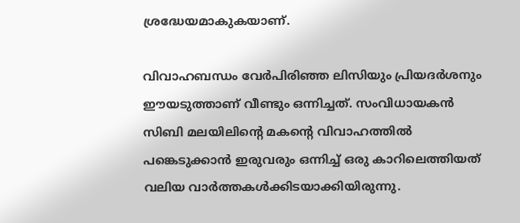ശ്രദ്ധേയമാകുകയാണ്.

വിവാഹബന്ധം വേർപിരിഞ്ഞ ലിസിയും പ്രിയദർശനും ഈയടുത്താണ് വീണ്ടും ഒന്നിച്ചത്. സംവിധായകൻ സിബി മലയിലിന്‍റെ മകന്‍റെ വിവാഹത്തിൽ പങ്കെടുക്കാൻ ഇരുവരും ഒന്നിച്ച് ഒരു കാറിലെത്തിയത് വലിയ വാർത്തകൾക്കിടയാക്കിയിരുന്നു.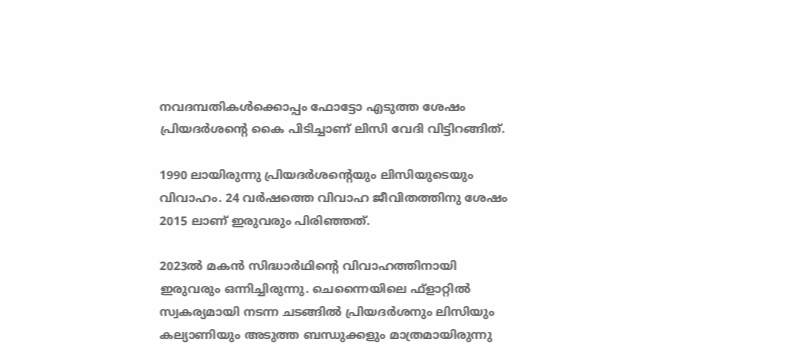നവദമ്പതികൾക്കൊപ്പം ഫോട്ടോ എടുത്ത ശേഷം പ്രിയദർശന്‍റെ കൈ പിടിച്ചാണ് ലിസി വേദി വിട്ടിറങ്ങിത്.

1990 ലായിരുന്നു പ്രിയദർശന്‍റെയും ലിസിയുടെയും വിവാഹം. 24 വർഷത്തെ വിവാഹ ജീവിതത്തിനു ശേഷം 2015 ലാണ് ഇരുവരും പിരിഞ്ഞത്.

2023ൽ മകൻ സിദ്ധാർഥിന്‍റെ വിവാഹത്തിനായി ഇരുവരും ഒന്നിച്ചിരുന്നു. ചെന്നൈയിലെ ഫ്ളാറ്റിൽ സ്വകര്യമായി നടന്ന ചടങ്ങിൽ പ്രിയദർശനും ലിസിയും കല്യാണിയും അ‌ടുത്ത ബന്ധുക്കളും മാത്രമായിരുന്നു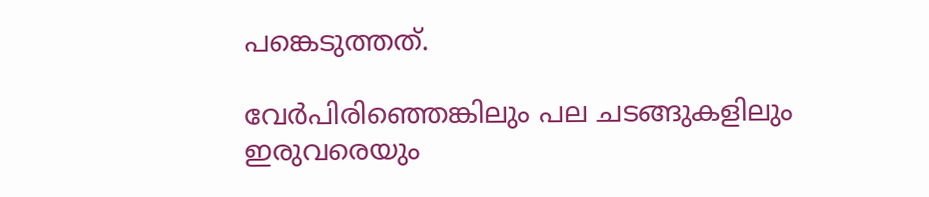പങ്കെടുത്തത്.

വേർപിരിഞ്ഞെങ്കിലും പല ചടങ്ങുകളിലും ഇരുവരെയും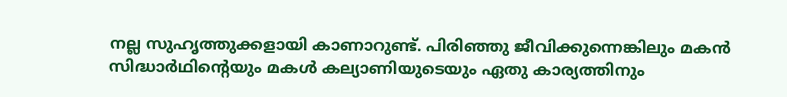നല്ല സുഹൃത്തുക്കളായി കാണാറുണ്ട്. പിരിഞ്ഞു ജീവിക്കുന്നെങ്കിലും മകൻ സിദ്ധാർഥിന്‍റെയും മകൾ കല്യാണിയുടെയും ഏതു കാര്യത്തിനും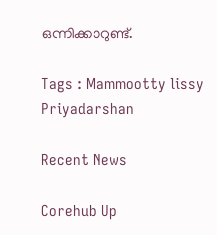ഒന്നിക്കാറുണ്ട്.

Tags : Mammootty lissy Priyadarshan

Recent News

Corehub Up